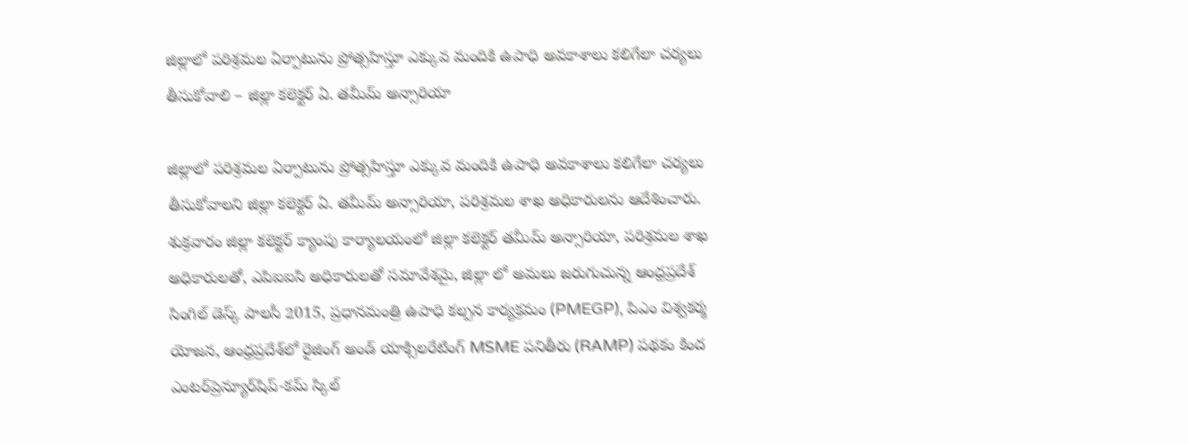జిల్లాలో పరిశ్రమల ఏర్పాటును ప్రోత్సహిస్తూ ఎక్కువ మందికి ఉపాధి అవకాశాలు కలిగేలా చర్యలు తీసుకోవాలి – జిల్లా కలెక్టర్ ఏ. తమీమ్ అన్సారియా

జిల్లాలో పరిశ్రమల ఏర్పాటును ప్రోత్సహిస్తూ ఎక్కువ మందికి ఉపాధి అవకాశాలు కలిగేలా చర్యలు తీసుకోవాలని జిల్లా కలెక్టర్ ఏ. తమీమ్ అన్సారియా, పరిశ్రమల శాఖ అధికారులను ఆదేశించారు. శుక్రవారం జిల్లా కలెక్టర్ క్యాంపు కార్యాలయంలో జిల్లా కలెక్టర్ తమీమ్ అన్సారియా, పరిశ్రమల శాఖ అధికారులతో, ఎపిఐఐసి అధికారులతో సమావేశమై, జిల్లా లో అమలు జరుగుచున్న ఆంధ్రప్రదేశ్ సింగిల్ డెస్క్ పాలసీ 2015, ప్రధానమంత్రి ఉపాధి కల్పన కార్యక్రమం (PMEGP), పిఎం విశ్వకర్మ యోజన, ఆంధ్రప్రదేశ్‌లో రైజింగ్ అండ్ యాక్సిలరేటింగ్ MSME పనితీరు (RAMP) పథకం కింద ఎంటర్‌ప్రెన్యూర్‌షిప్-కమ్ స్కిల్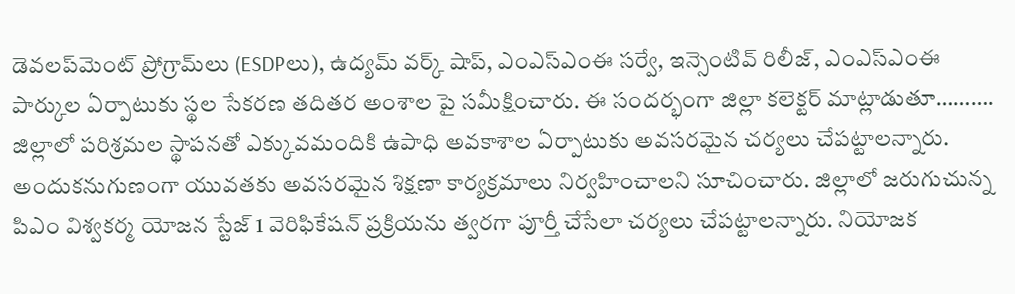డెవలప్‌మెంట్ ప్రోగ్రామ్‌లు (ESDPలు), ఉద్యమ్ వర్క్ షాప్, ఎంఎస్ఎంఈ సర్వే, ఇన్సెంటివ్ రిలీజ్, ఎంఎస్ఎంఈ పార్కుల ఏర్పాటుకు స్థల సేకరణ తదితర అంశాల పై సమీక్షించారు. ఈ సందర్భంగా జిల్లా కలెక్టర్ మాట్లాడుతూ………. జిల్లాలో పరిశ్రమల స్థాపనతో ఎక్కువమందికి ఉపాధి అవకాశాల ఏర్పాటుకు అవసరమైన చర్యలు చేపట్టాలన్నారు. అందుకనుగుణంగా యువతకు అవసరమైన శిక్షణా కార్యక్రమాలు నిర్వహించాలని సూచించారు. జిల్లాలో జరుగుచున్న పిఎం విశ్వకర్మ యోజన స్టేజ్ 1 వెరిఫికేషన్ ప్రక్రియను త్వరగా పూర్తీ చేసేలా చర్యలు చేపట్టాలన్నారు. నియోజక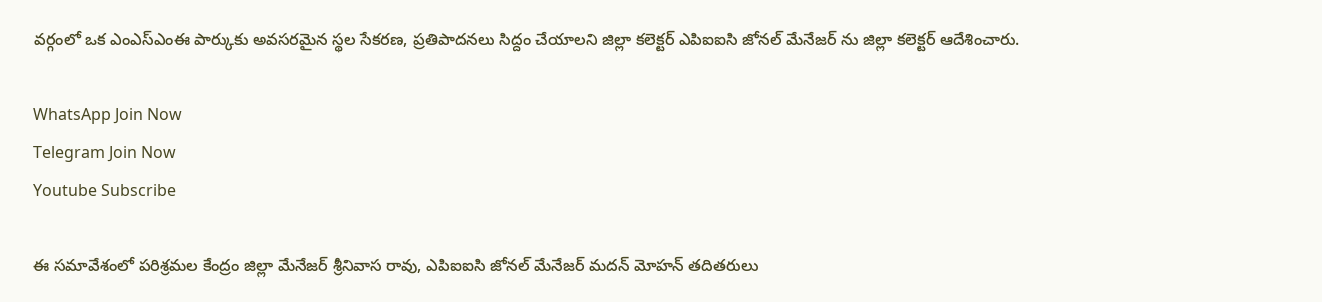వర్గంలో ఒక ఎంఎస్ఎంఈ పార్కుకు అవసరమైన స్థల సేకరణ, ప్రతిపాదనలు సిద్దం చేయాలని జిల్లా కలెక్టర్ ఎపిఐఐసి జోనల్ మేనేజర్ ను జిల్లా కలెక్టర్ ఆదేశించారు.

WhatsApp Join Now
Telegram Join Now
Youtube Subscribe

ఈ సమావేశంలో పరిశ్రమల కేంద్రం జిల్లా మేనేజర్ శ్రీనివాస రావు, ఎపిఐఐసి జోనల్ మేనేజర్ మదన్ మోహన్ తదితరులు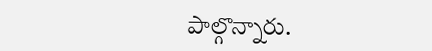పాల్గొన్నారు.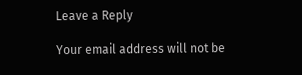Leave a Reply

Your email address will not be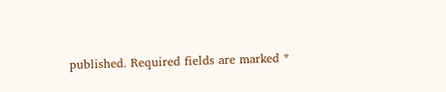published. Required fields are marked *